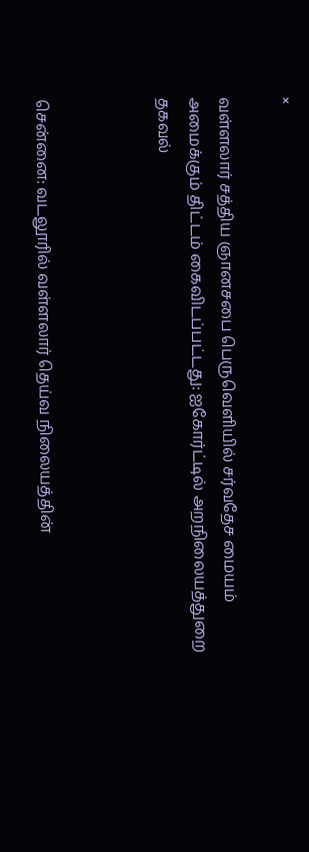×

வள்ளலார் சத்திய ஞானசபை பெருவெளியில் சர்வதேச மையம் அமைக்கும் திட்டம் கைவிடப்பட்டது: ஐகோர்ட்டில் அறநிலையத்துறை தகவல்



சென்னை: வடலூரில் வள்ளலார் தெய்வ நிலையத்தின்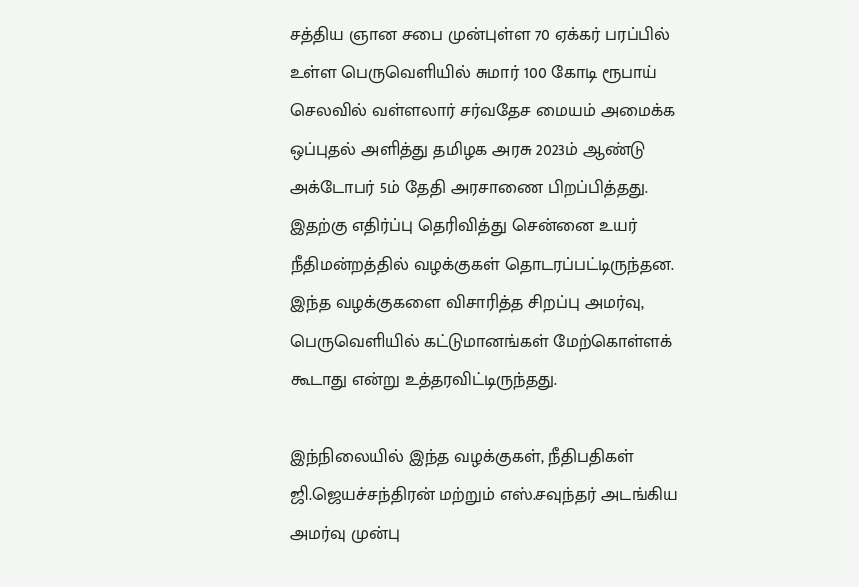சத்திய ஞான சபை முன்புள்ள 70 ஏக்கர் பரப்பில் உள்ள பெருவெளியில் சுமார் 100 கோடி ரூபாய் செலவில் வள்ளலார் சர்வதேச மையம் அமைக்க ஒப்புதல் அளித்து தமிழக அரசு 2023ம் ஆண்டு அக்டோபர் 5ம் தேதி அரசாணை பிறப்பித்தது. இதற்கு எதிர்ப்பு தெரிவித்து சென்னை உயர் நீதிமன்றத்தில் வழக்குகள் தொடரப்பட்டிருந்தன. இந்த வழக்குகளை விசாரித்த சிறப்பு அமர்வு, பெருவெளியில் கட்டுமானங்கள் மேற்கொள்ளக் கூடாது என்று உத்தரவிட்டிருந்தது.

இந்நிலையில் இந்த வழக்குகள், நீதிபதிகள் ஜி.ஜெயச்சந்திரன் மற்றும் எஸ்.சவுந்தர் அடங்கிய அமர்வு முன்பு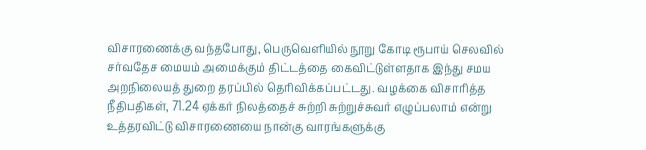விசாரணைக்கு வந்தபோது, பெருவெளியில் நூறு கோடி ரூபாய் செலவில் சர்வதேச மையம் அமைக்கும் திட்டத்தை கைவிட்டுள்ளதாக இந்து சமய அறநிலையத் துறை தரப்பில் தெரிவிக்கப்பட்டது. வழக்கை விசாரித்த நீதிபதிகள், 71.24 ஏக்கர் நிலத்தைச் சுற்றி சுற்றுச்சுவர் எழுப்பலாம் என்று உத்தரவிட்டு விசாரணையை நான்கு வாரங்களுக்கு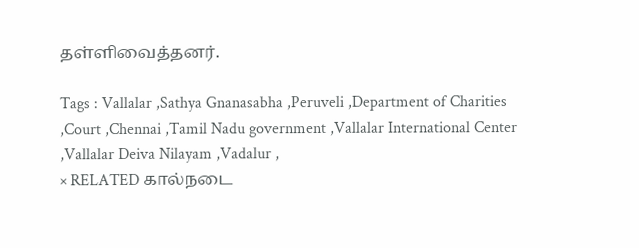தள்ளிவைத்தனர்.

Tags : Vallalar ,Sathya Gnanasabha ,Peruveli ,Department of Charities ,Court ,Chennai ,Tamil Nadu government ,Vallalar International Center ,Vallalar Deiva Nilayam ,Vadalur ,
× RELATED கால்நடை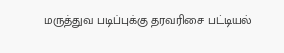மருத்துவ படிப்புக்கு தரவரிசை பட்டியல்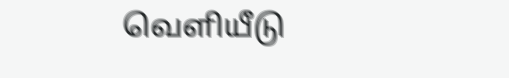வெளியீடு